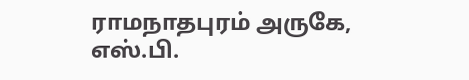ராமநாதபுரம் அருகே, எஸ்.பி.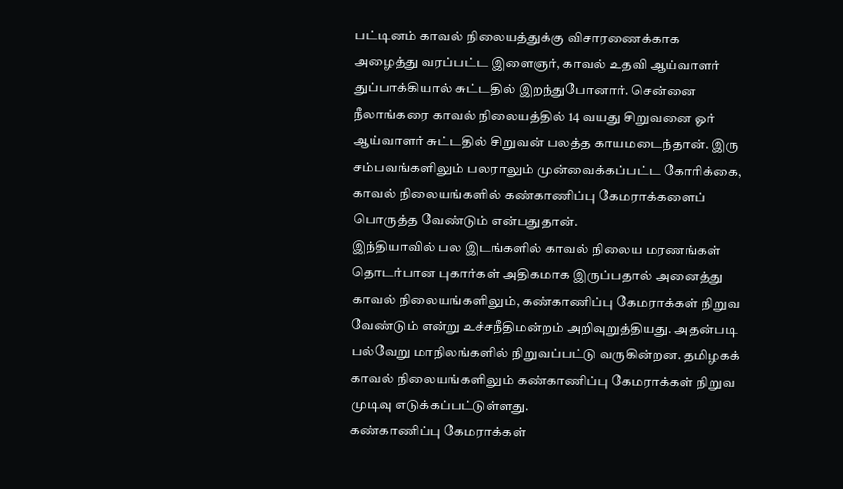பட்டினம் காவல் நிலையத்துக்கு விசாரணைக்காக அழைத்து வரப்பட்ட இளைஞர், காவல் உதவி ஆய்வாளர் துப்பாக்கியால் சுட்டதில் இறந்துபோனார். சென்னை நீலாங்கரை காவல் நிலையத்தில் 14 வயது சிறுவனை ஓர் ஆய்வாளர் சுட்டதில் சிறுவன் பலத்த காயமடைந்தான். இரு சம்பவங்களிலும் பலராலும் முன்வைக்கப்பட்ட கோரிக்கை, காவல் நிலையங்களில் கண்காணிப்பு கேமராக்களைப் பொருத்த வேண்டும் என்பதுதான்.
இந்தியாவில் பல இடங்களில் காவல் நிலைய மரணங்கள் தொடர்பான புகார்கள் அதிகமாக இருப்பதால் அனைத்து காவல் நிலையங்களிலும், கண்காணிப்பு கேமராக்கள் நிறுவ வேண்டும் என்று உச்சநீதிமன்றம் அறிவுறுத்தியது. அதன்படி பல்வேறு மாநிலங்களில் நிறுவப்பட்டு வருகின்றன. தமிழகக் காவல் நிலையங்களிலும் கண்காணிப்பு கேமராக்கள் நிறுவ முடிவு எடுக்கப்பட்டுள்ளது.
கண்காணிப்பு கேமராக்கள்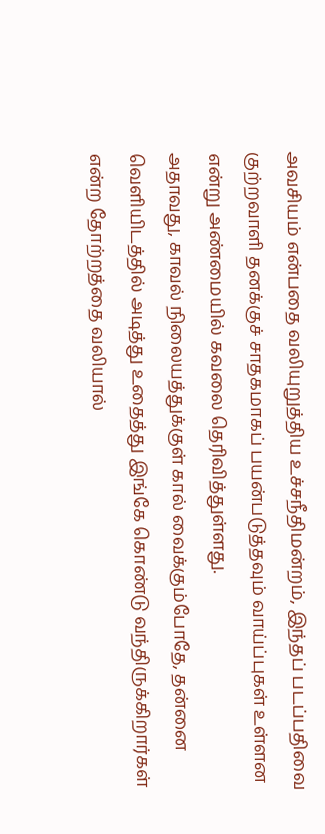அவசியம் என்பதை வலியுறுத்திய உச்சநீதிமன்றம், இந்தப் படப்பதிவை குற்றவாளி தனக்குச் சாதகமாகப் பயன்படுத்தவும் வாய்ப்புகள் உள்ளன என்று அண்மையில் கவலை தெரிவித்துள்ளது.
அதாவது, காவல் நிலையத்துக்குள் கால் வைக்கும்போதே, தன்னை வெளியிடத்தில் அடித்து உதைத்து இங்கே கொண்டு வந்திருக்கிறார்கள் என்ற தோற்றத்தை வலியால்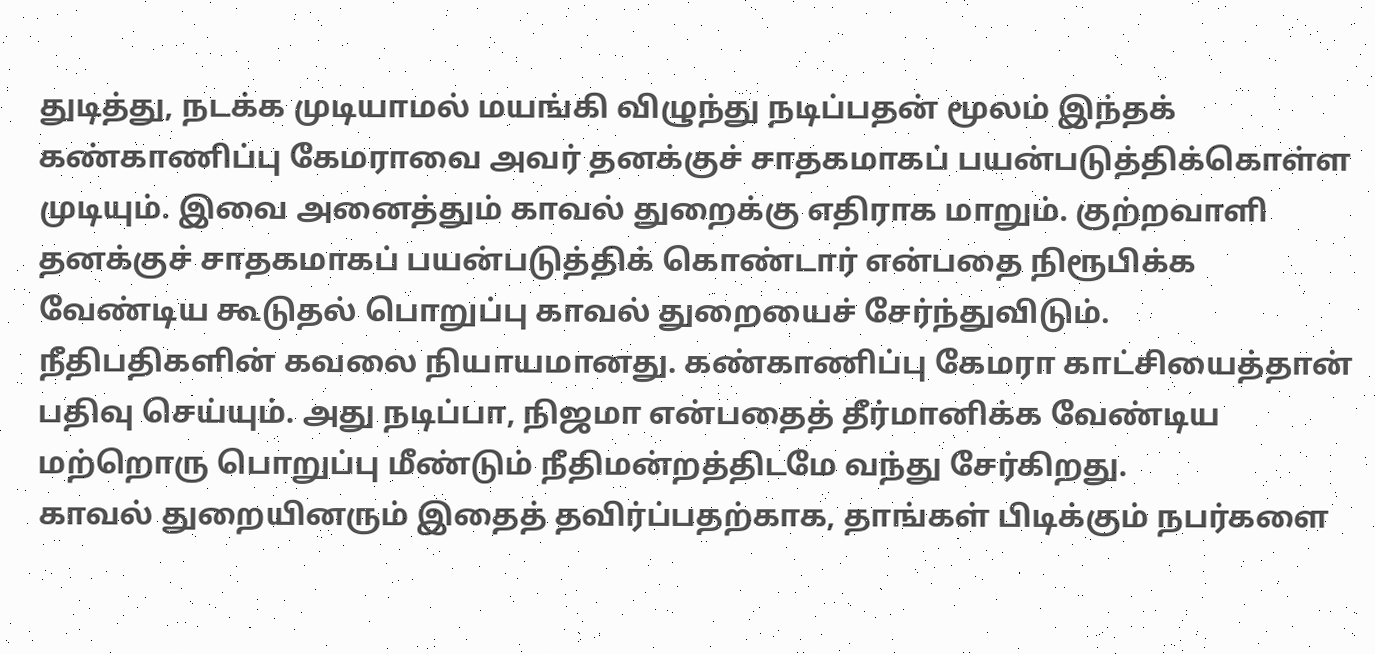துடித்து, நடக்க முடியாமல் மயங்கி விழுந்து நடிப்பதன் மூலம் இந்தக் கண்காணிப்பு கேமராவை அவர் தனக்குச் சாதகமாகப் பயன்படுத்திக்கொள்ள முடியும். இவை அனைத்தும் காவல் துறைக்கு எதிராக மாறும். குற்றவாளி தனக்குச் சாதகமாகப் பயன்படுத்திக் கொண்டார் என்பதை நிரூபிக்க வேண்டிய கூடுதல் பொறுப்பு காவல் துறையைச் சேர்ந்துவிடும்.
நீதிபதிகளின் கவலை நியாயமானது. கண்காணிப்பு கேமரா காட்சியைத்தான் பதிவு செய்யும். அது நடிப்பா, நிஜமா என்பதைத் தீர்மானிக்க வேண்டிய மற்றொரு பொறுப்பு மீண்டும் நீதிமன்றத்திடமே வந்து சேர்கிறது.
காவல் துறையினரும் இதைத் தவிர்ப்பதற்காக, தாங்கள் பிடிக்கும் நபர்களை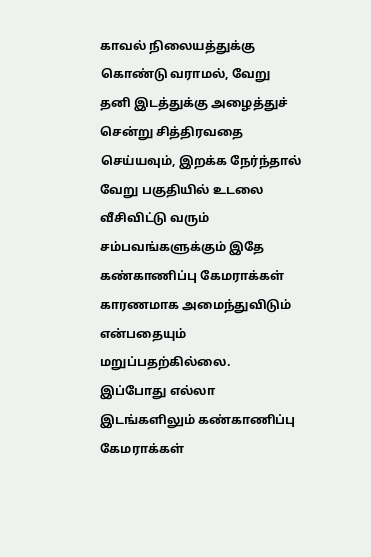காவல் நிலையத்துக்கு கொண்டு வராமல், வேறு தனி இடத்துக்கு அழைத்துச் சென்று சித்திரவதை செய்யவும், இறக்க நேர்ந்தால் வேறு பகுதியில் உடலை வீசிவிட்டு வரும் சம்பவங்களுக்கும் இதே கண்காணிப்பு கேமராக்கள் காரணமாக அமைந்துவிடும் என்பதையும் மறுப்பதற்கில்லை.
இப்போது எல்லா இடங்களிலும் கண்காணிப்பு கேமராக்கள்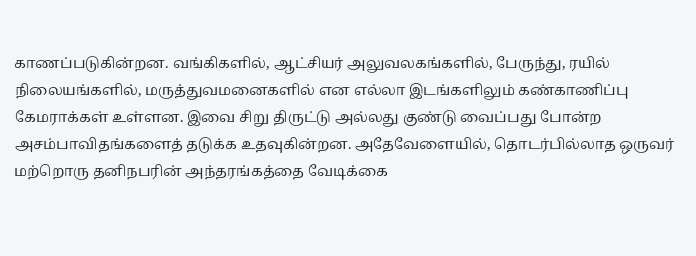காணப்படுகின்றன. வங்கிகளில், ஆட்சியர் அலுவலகங்களில், பேருந்து, ரயில் நிலையங்களில், மருத்துவமனைகளில் என எல்லா இடங்களிலும் கண்காணிப்பு கேமராக்கள் உள்ளன. இவை சிறு திருட்டு அல்லது குண்டு வைப்பது போன்ற அசம்பாவிதங்களைத் தடுக்க உதவுகின்றன. அதேவேளையில், தொடர்பில்லாத ஒருவர் மற்றொரு தனிநபரின் அந்தரங்கத்தை வேடிக்கை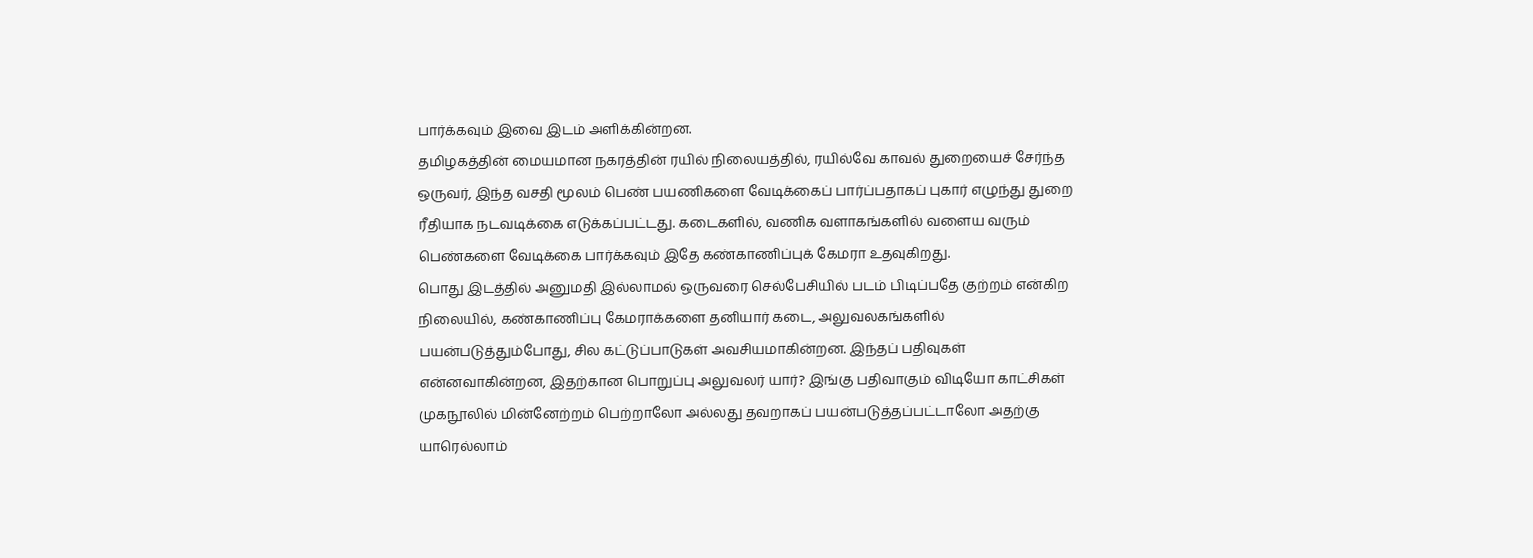பார்க்கவும் இவை இடம் அளிக்கின்றன.
தமிழகத்தின் மையமான நகரத்தின் ரயில் நிலையத்தில், ரயில்வே காவல் துறையைச் சேர்ந்த ஒருவர், இந்த வசதி மூலம் பெண் பயணிகளை வேடிக்கைப் பார்ப்பதாகப் புகார் எழுந்து துறை ரீதியாக நடவடிக்கை எடுக்கப்பட்டது. கடைகளில், வணிக வளாகங்களில் வளைய வரும் பெண்களை வேடிக்கை பார்க்கவும் இதே கண்காணிப்புக் கேமரா உதவுகிறது.
பொது இடத்தில் அனுமதி இல்லாமல் ஒருவரை செல்பேசியில் படம் பிடிப்பதே குற்றம் என்கிற நிலையில், கண்காணிப்பு கேமராக்களை தனியார் கடை, அலுவலகங்களில் பயன்படுத்தும்போது, சில கட்டுப்பாடுகள் அவசியமாகின்றன. இந்தப் பதிவுகள் என்னவாகின்றன, இதற்கான பொறுப்பு அலுவலர் யார்? இங்கு பதிவாகும் விடியோ காட்சிகள் முகநூலில் மின்னேற்றம் பெற்றாலோ அல்லது தவறாகப் பயன்படுத்தப்பட்டாலோ அதற்கு யாரெல்லாம்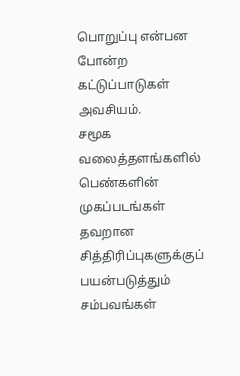பொறுப்பு என்பன போன்ற கட்டுப்பாடுகள் அவசியம்.
சமூக வலைத்தளங்களில் பெண்களின் முகப்படங்கள் தவறான சித்திரிப்புகளுக்குப் பயன்படுத்தும் சம்பவங்கள்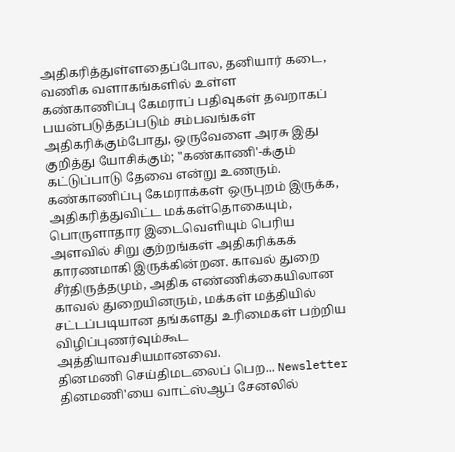அதிகரித்துள்ளதைப்போல, தனியார் கடை, வணிக வளாகங்களில் உள்ள கண்காணிப்பு கேமராப் பதிவுகள் தவறாகப் பயன்படுத்தப்படும் சம்பவங்கள் அதிகரிக்கும்போது, ஒருவேளை அரசு இது குறித்து யோசிக்கும்; "கண்காணி'-க்கும் கட்டுப்பாடு தேவை என்று உணரும்.
கண்காணிப்பு கேமராக்கள் ஒருபுறம் இருக்க, அதிகரித்துவிட்ட மக்கள்தொகையும், பொருளாதார இடைவெளியும் பெரிய அளவில் சிறு குற்றங்கள் அதிகரிக்கக் காரணமாகி இருக்கின்றன. காவல் துறை சீர்திருத்தமும், அதிக எண்ணிக்கையிலான காவல் துறையினரும், மக்கள் மத்தியில் சட்டப்படியான தங்களது உரிமைகள் பற்றிய விழிப்புணர்வும்கூட அத்தியாவசியமானவை.
தினமணி செய்திமடலைப் பெற... Newsletter
தினமணி'யை வாட்ஸ்ஆப் சேனலில்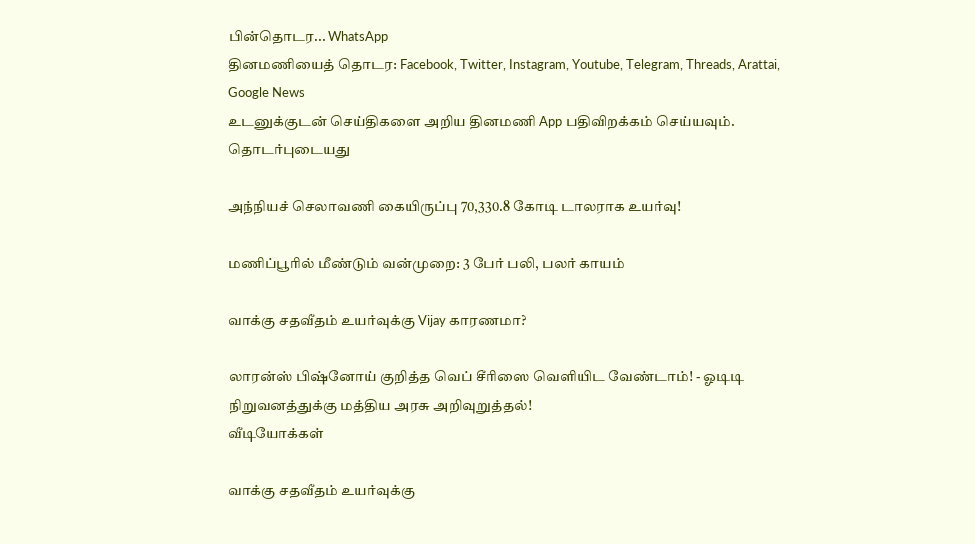பின்தொடர... WhatsApp
தினமணியைத் தொடர: Facebook, Twitter, Instagram, Youtube, Telegram, Threads, Arattai, Google News
உடனுக்குடன் செய்திகளை அறிய தினமணி App பதிவிறக்கம் செய்யவும்.
தொடர்புடையது

அந்நியச் செலாவணி கையிருப்பு 70,330.8 கோடி டாலராக உயர்வு!

மணிப்பூரில் மீண்டும் வன்முறை: 3 பேர் பலி, பலர் காயம்

வாக்கு சதவீதம் உயர்வுக்கு Vijay காரணமா?

லாரன்ஸ் பிஷ்னோய் குறித்த வெப் சீரிஸை வெளியிட வேண்டாம்! - ஓடிடி நிறுவனத்துக்கு மத்திய அரசு அறிவுறுத்தல்!
வீடியோக்கள்

வாக்கு சதவீதம் உயர்வுக்கு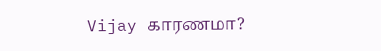Vijay காரணமா?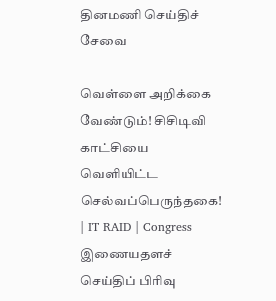தினமணி செய்திச் சேவை

வெள்ளை அறிக்கை வேண்டும்! சிசிடிவி காட்சியை வெளியிட்ட செல்வப்பெருந்தகை! | IT RAID | Congress
இணையதளச் செய்திப் பிரிவு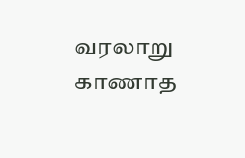வரலாறு காணாத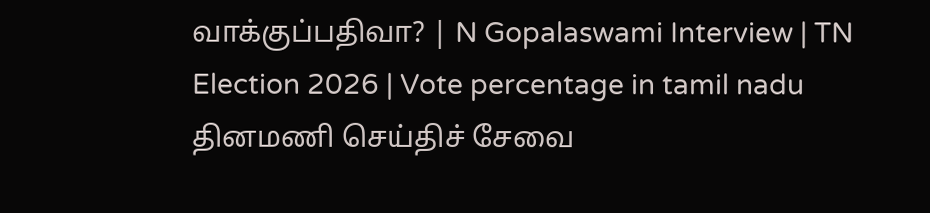வாக்குப்பதிவா? | N Gopalaswami Interview | TN Election 2026 | Vote percentage in tamil nadu
தினமணி செய்திச் சேவை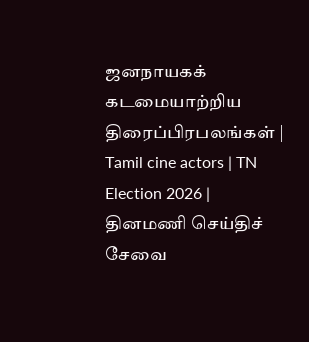ஜனநாயகக் கடமையாற்றிய திரைப்பிரபலங்கள் | Tamil cine actors | TN Election 2026 |
தினமணி செய்திச் சேவை